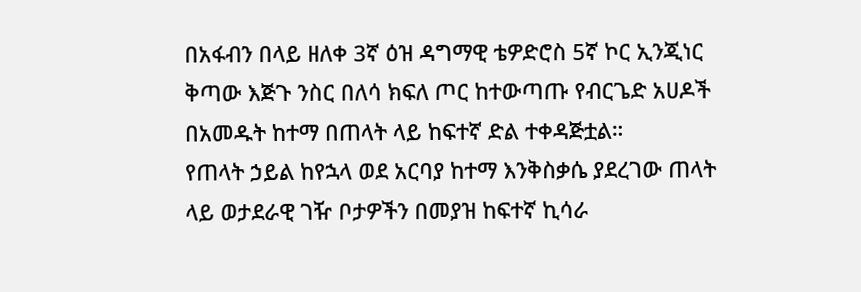በአፋብን በላይ ዘለቀ 3ኛ ዕዝ ዳግማዊ ቴዎድሮስ 5ኛ ኮር ኢንጂነር ቅጣው እጅጉ ንስር በለሳ ክፍለ ጦር ከተውጣጡ የብርጌድ አሀዶች በአመዱት ከተማ በጠላት ላይ ከፍተኛ ድል ተቀዳጅቷል።
የጠላት ኃይል ከየኋላ ወደ አርባያ ከተማ እንቅስቃሴ ያደረገው ጠላት ላይ ወታደራዊ ገዥ ቦታዎችን በመያዝ ከፍተኛ ኪሳራ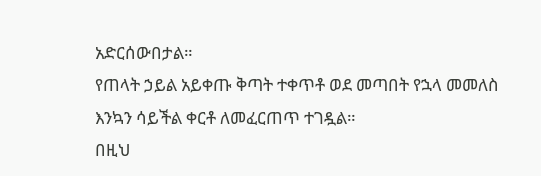አድርሰውበታል።
የጠላት ኃይል አይቀጡ ቅጣት ተቀጥቶ ወደ መጣበት የኋላ መመለስ እንኳን ሳይችል ቀርቶ ለመፈርጠጥ ተገዷል።
በዚህ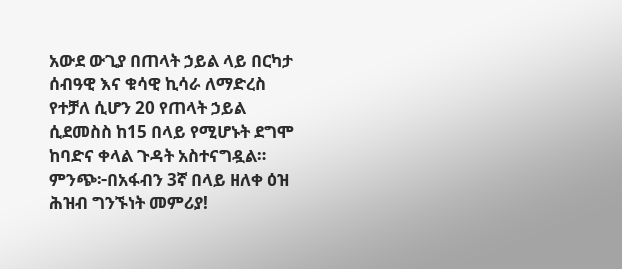አውደ ውጊያ በጠላት ኃይል ላይ በርካታ ሰብዓዊ እና ቁሳዊ ኪሳራ ለማድረስ የተቻለ ሲሆን 20 የጠላት ኃይል ሲደመስስ ከ15 በላይ የሚሆኑት ደግሞ ከባድና ቀላል ጉዳት አስተናግዷል።
ምንጭ፦በአፋብን 3ኛ በላይ ዘለቀ ዕዝ ሕዝብ ግንኙነት መምሪያ!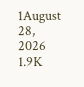1August 28, 2026 1.9K